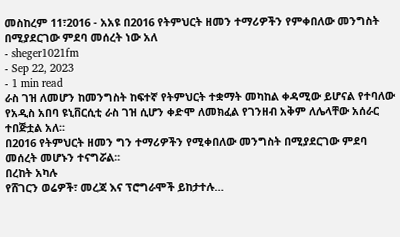መስከረም 11፣2016 - አአዩ በ2016 የትምህርት ዘመን ተማሪዎችን የምቀበለው መንግስት በሚያደርገው ምደባ መሰረት ነው አለ
- sheger1021fm
- Sep 22, 2023
- 1 min read
ራስ ገዝ ለመሆን ከመንግስት ከፍተኛ የትምህርት ተቋማት መካከል ቀዳሚው ይሆናል የተባለው የአዲስ አበባ ዩኒቨርሲቲ ራስ ገዝ ሲሆን ቀድሞ ለመክፈል የገንዘብ አቅም ለሌላቸው አሰራር ተበጅቷል አለ፡፡
በ2016 የትምህርት ዘመን ግን ተማሪዎችን የሚቀበለው መንግስት በሚያደርገው ምደባ መሰረት መሆኑን ተናግሯል፡፡
በረከት አካሉ
የሸገርን ወሬዎች፣ መረጃ እና ፕሮግራሞች ይከታተሉ…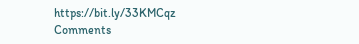https://bit.ly/33KMCqz
Comments